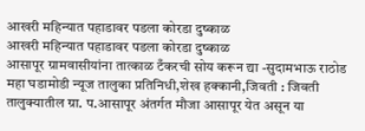आखरी महिन्यात पहाडावर पडला कोरडा दुष्काळ
आखरी महिन्यात पहाडावर पडला कोरडा दुष्काळ
आसापूर ग्रामवासीयांना तात्काळ टँकरची सोय करून द्या -सुदामभाऊ राठोड
महा घडामोडी न्यूज तालुका प्रतिनिधी,शेख हक्कानी,जिवती : जिवती तालुक्यातील ग्रा. प.आसापूर अंतर्गत मौजा आसापूर येत असून या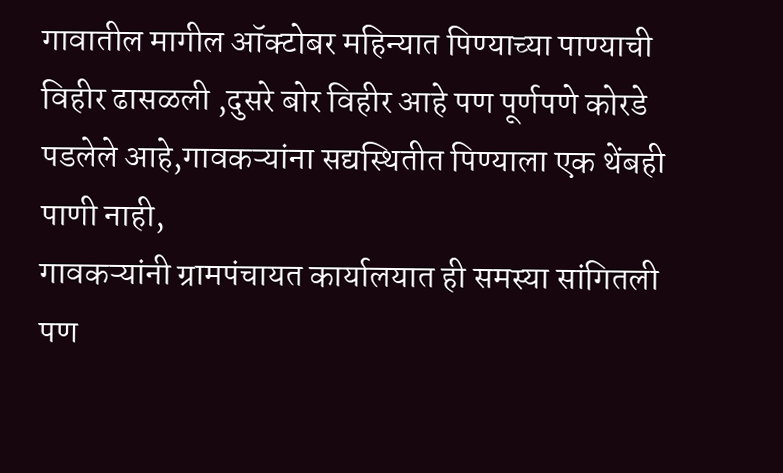गावातील मागील ऑक्टोबर महिन्यात पिण्याच्या पाण्याची विहीर ढासळली ,दुसरे बोर विहीर आहे पण पूर्णपणे कोरडे पडलेले आहे,गावकऱ्यांना सद्यस्थितीत पिण्याला एक थेंबही पाणी नाही,
गावकऱ्यांनी ग्रामपंचायत कार्यालयात ही समस्या सांगितली पण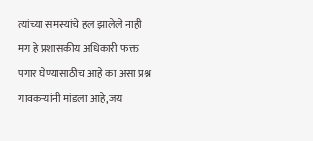त्यांच्या समस्यांचे हल झालेले नाही मग हे प्रशासकीय अधिकारी फक्त पगार घेण्यासाठीच आहे का असा प्रश्न गावकऱ्यांनी मांडला आहे,जय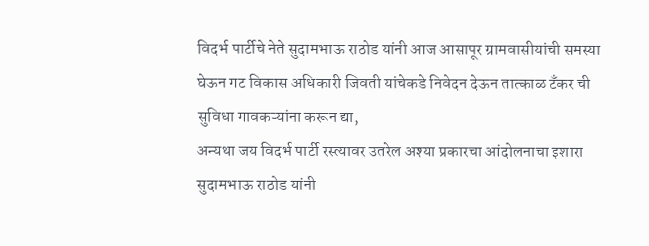विदर्भ पार्टीचे नेते सुदामभाऊ राठोड यांनी आज आसापूर ग्रामवासीयांची समस्या घेऊन गट विकास अधिकारी जिवती यांचेकडे निवेदन देऊन तात्काळ टँकर ची सुविधा गावकऱ्यांना करून द्या,
अन्यथा जय विदर्भ पार्टी रस्त्यावर उतरेल अश्या प्रकारचा आंदोलनाचा इशारा सुदामभाऊ राठोड यांनी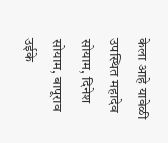केला आहे यावेळी उपस्थित महादेव सोयाम, दिनेश सोयाम, बापूराव उईके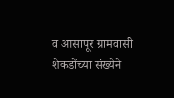व आसापूर ग्रामवासी शेकडोंच्या संख्येने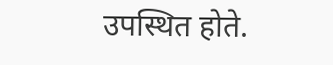उपस्थित होते.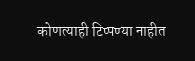कोणत्याही टिप्पण्या नाहीत